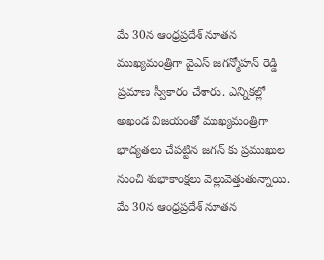మే 30న ఆంధ్రప్రదేశ్ నూతన ముఖ్యమంత్రిగా వైఎస్ జగన్మోహన్ రెడ్డి ప్రమాణ స్వీకారం చేశారు. ఎన్నికల్లో అఖండ విజయంతో ముఖ్యమంత్రిగా భాద్యతలు చేపట్టిన జగన్ కు ప్రముఖుల నుంచి శుభాకాంక్షలు వెల్లువెత్తుతున్నాయి.
మే 30న ఆంధ్రప్రదేశ్ నూతన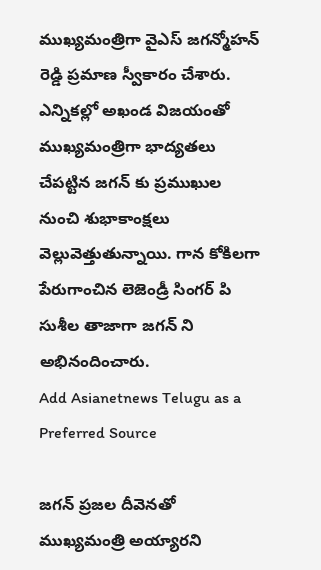ముఖ్యమంత్రిగా వైఎస్ జగన్మోహన్ రెడ్డి ప్రమాణ స్వీకారం చేశారు. ఎన్నికల్లో అఖండ విజయంతో ముఖ్యమంత్రిగా భాద్యతలు చేపట్టిన జగన్ కు ప్రముఖుల నుంచి శుభాకాంక్షలు వెల్లువెత్తుతున్నాయి. గాన కోకిలగా పేరుగాంచిన లెజెండ్రీ సింగర్ పి సుశీల తాజాగా జగన్ ని అభినందించారు.
Add Asianetnews Telugu as a Preferred Source

జగన్ ప్రజల దీవెనతో ముఖ్యమంత్రి అయ్యారని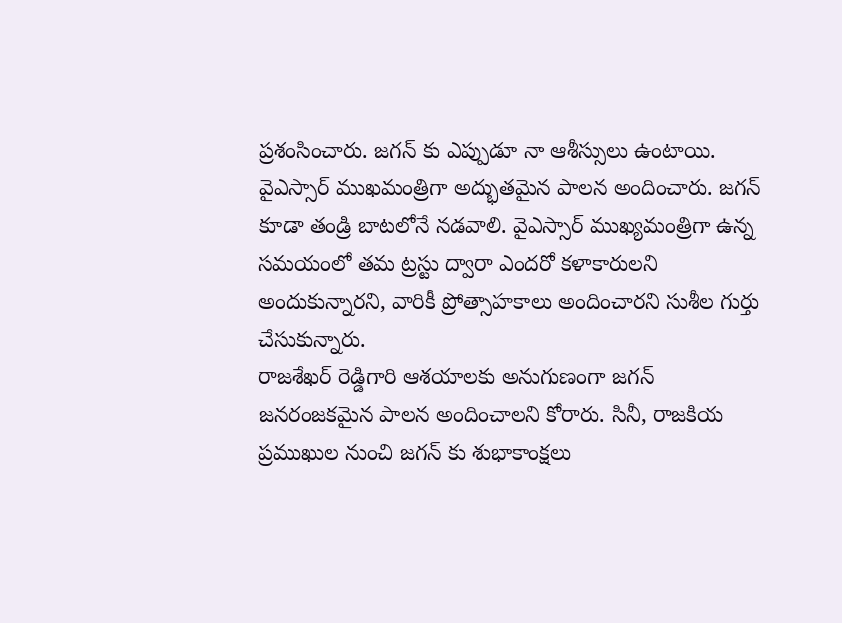ప్రశంసించారు. జగన్ కు ఎప్పుడూ నా ఆశీస్సులు ఉంటాయి. వైఎస్సార్ ముఖమంత్రిగా అద్భుతమైన పాలన అందించారు. జగన్ కూడా తండ్రి బాటలోనే నడవాలి. వైఎస్సార్ ముఖ్యమంత్రిగా ఉన్న సమయంలో తమ ట్రస్టు ద్వారా ఎందరో కళాకారులని అందుకున్నారని, వారికీ ప్రోత్సాహకాలు అందించారని సుశీల గుర్తు చేసుకున్నారు.
రాజశేఖర్ రెడ్డిగారి ఆశయాలకు అనుగుణంగా జగన్ జనరంజకమైన పాలన అందించాలని కోరారు. సినీ, రాజకియ ప్రముఖుల నుంచి జగన్ కు శుభాకాంక్షలు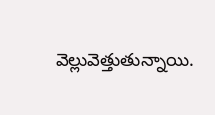వెల్లువెత్తుతున్నాయి.